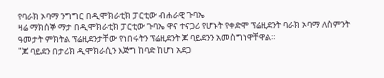የባራክ ኦባማ ንግግር በዲሞክራቲክ ፓርቲው ብሐራዊ ጉባኤ
ዛሬ ማክሰኞ ማታ በዲሞክራቲክ ፓርቲው ጉባኤ ዋና ተናጋሪ የሆኑት የቀድሞ ፕሬዚደንት ባራክ ኦባማ ለስምንት ዓመታት ምክትል ፕሬዚደንታቸው የነበሩትን ፕሬዚደንት ጆ ባይደንን አመስግነዋቸዋል።
"ጆ ባይደን በታሪክ ዲሞክራሲን እጅግ ከባድ ከሆነ አደጋ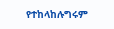የተከላከሉግሩም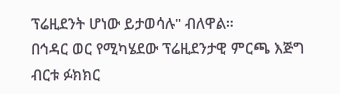ፕሬዚደንት ሆነው ይታወሳሉ" ብለዋል።
በኅዳር ወር የሚካሄደው ፕሬዚደንታዊ ምርጫ እጅግ ብርቱ ፉክክር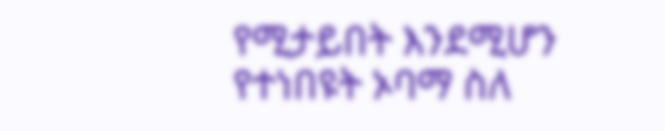የሚታይበት እንደሚሆን የተነበዩት ኦባማ ስለ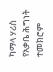ካማላ ሃሪስ የአቃቤ ሕግነት ተመክሮም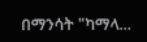በማንሳት "ካማላ...